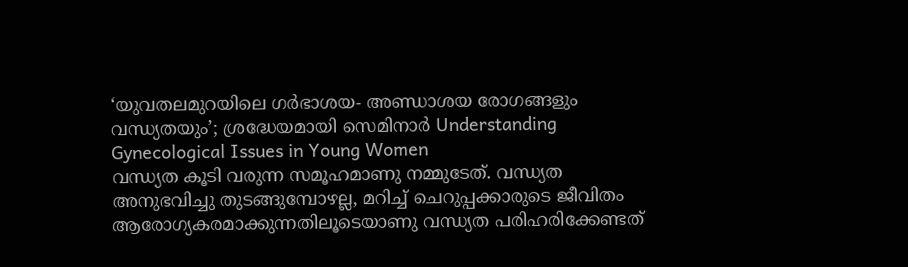‘യുവതലമുറയിലെ ഗർഭാശയ- അണ്ഡാശയ രോഗങ്ങളും വന്ധ്യതയും’; ശ്രദ്ധേയമായി സെമിനാർ Understanding Gynecological Issues in Young Women
വന്ധ്യത കൂടി വരുന്ന സമൂഹമാണു നമ്മുടേത്. വന്ധ്യത അനുഭവിച്ചു തുടങ്ങുമ്പോഴല്ല, മറിച്ച് ചെറുപ്പക്കാരുടെ ജീവിതം ആരോഗ്യകരമാക്കുന്നതിലൂടെയാണു വന്ധ്യത പരിഹരിക്കേണ്ടത്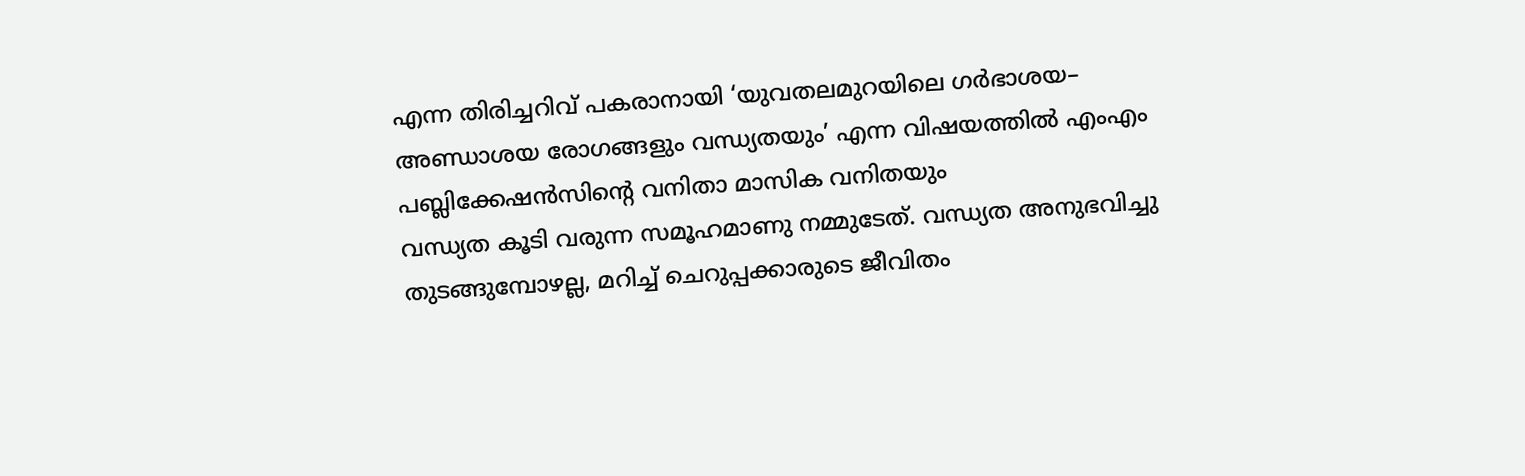എന്ന തിരിച്ചറിവ് പകരാനായി ‘യുവതലമുറയിലെ ഗർഭാശയ– അണ്ഡാശയ രോഗങ്ങളും വന്ധ്യതയും’ എന്ന വിഷയത്തിൽ എംഎം പബ്ലിക്കേഷൻസിന്റെ വനിതാ മാസിക വനിതയും
വന്ധ്യത കൂടി വരുന്ന സമൂഹമാണു നമ്മുടേത്. വന്ധ്യത അനുഭവിച്ചു തുടങ്ങുമ്പോഴല്ല, മറിച്ച് ചെറുപ്പക്കാരുടെ ജീവിതം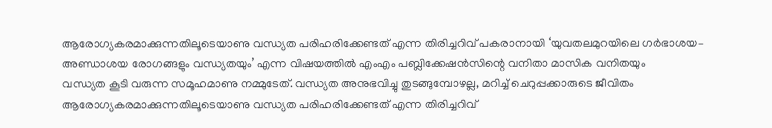ആരോഗ്യകരമാക്കുന്നതിലൂടെയാണു വന്ധ്യത പരിഹരിക്കേണ്ടത് എന്ന തിരിച്ചറിവ് പകരാനായി ‘യുവതലമുറയിലെ ഗർഭാശയ– അണ്ഡാശയ രോഗങ്ങളും വന്ധ്യതയും’ എന്ന വിഷയത്തിൽ എംഎം പബ്ലിക്കേഷൻസിന്റെ വനിതാ മാസിക വനിതയും
വന്ധ്യത കൂടി വരുന്ന സമൂഹമാണു നമ്മുടേത്. വന്ധ്യത അനുഭവിച്ചു തുടങ്ങുമ്പോഴല്ല, മറിച്ച് ചെറുപ്പക്കാരുടെ ജീവിതം ആരോഗ്യകരമാക്കുന്നതിലൂടെയാണു വന്ധ്യത പരിഹരിക്കേണ്ടത് എന്ന തിരിച്ചറിവ്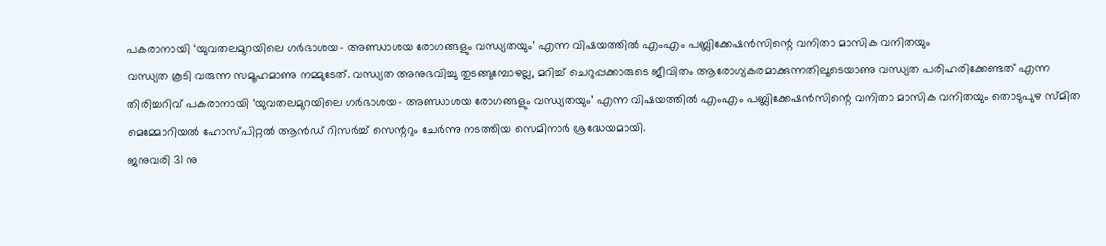പകരാനായി ‘യുവതലമുറയിലെ ഗർഭാശയ– അണ്ഡാശയ രോഗങ്ങളും വന്ധ്യതയും’ എന്ന വിഷയത്തിൽ എംഎം പബ്ലിക്കേഷൻസിന്റെ വനിതാ മാസിക വനിതയും
വന്ധ്യത കൂടി വരുന്ന സമൂഹമാണു നമ്മുടേത്. വന്ധ്യത അനുഭവിച്ചു തുടങ്ങുമ്പോഴല്ല, മറിച്ച് ചെറുപ്പക്കാരുടെ ജീവിതം ആരോഗ്യകരമാക്കുന്നതിലൂടെയാണു വന്ധ്യത പരിഹരിക്കേണ്ടത് എന്ന തിരിച്ചറിവ് പകരാനായി ‘യുവതലമുറയിലെ ഗർഭാശയ– അണ്ഡാശയ രോഗങ്ങളും വന്ധ്യതയും’ എന്ന വിഷയത്തിൽ എംഎം പബ്ലിക്കേഷൻസിന്റെ വനിതാ മാസിക വനിതയും തൊടുപുഴ സ്മിത മെമ്മോറിയൽ ഹോസ്പിറ്റൽ ആൻഡ് റിസർച്ച് സെന്ററും ചേർന്നു നടത്തിയ സെമിനാർ ശ്രദ്ധേയമായി.
ജനുവരി 31 നു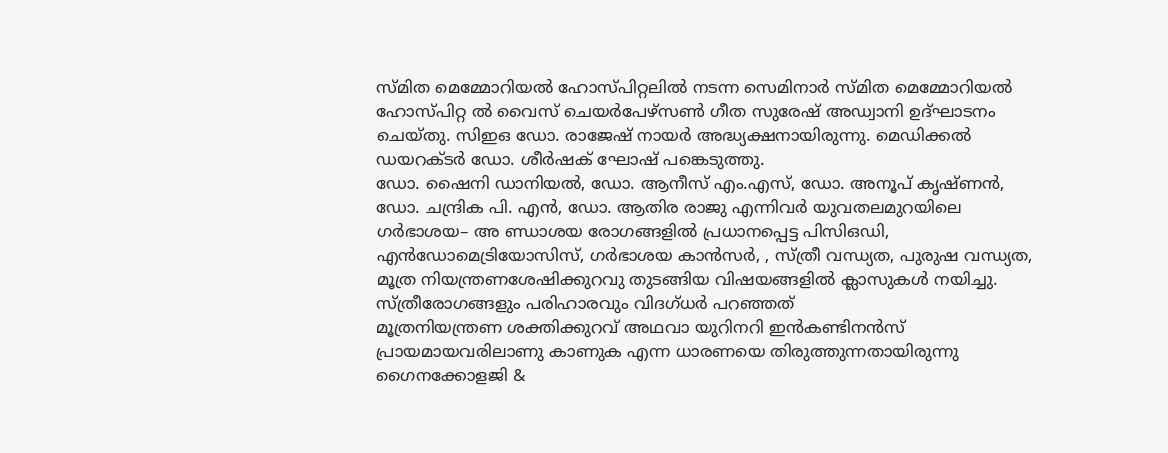സ്മിത മെമ്മോറിയൽ ഹോസ്പിറ്റലിൽ നടന്ന സെമിനാർ സ്മിത മെമ്മോറിയൽ ഹോസ്പിറ്റ ൽ വൈസ് ചെയർപേഴ്സൺ ഗീത സുരേഷ് അഡ്വാനി ഉദ്ഘാടനം ചെയ്തു. സിഇഒ ഡോ. രാജേഷ് നായർ അദ്ധ്യക്ഷനായിരുന്നു. മെഡിക്കൽ ഡയറക്ടർ ഡോ. ശീർഷക് ഘോഷ് പങ്കെടുത്തു.
ഡോ. ഷൈനി ഡാനിയൽ, ഡോ. ആനീസ് എം.എസ്, ഡോ. അനൂപ് കൃഷ്ണൻ, ഡോ. ചന്ദ്രിക പി. എൻ, ഡോ. ആതിര രാജു എന്നിവർ യുവതലമുറയിലെ ഗർഭാശയ– അ ണ്ഡാശയ രോഗങ്ങളിൽ പ്രധാനപ്പെട്ട പിസിഒഡി, എൻഡോമെട്രിയോസിസ്, ഗർഭാശയ കാൻസർ, , സ്ത്രീ വന്ധ്യത, പുരുഷ വന്ധ്യത, മൂത്ര നിയന്ത്രണശേഷിക്കുറവു തുടങ്ങിയ വിഷയങ്ങളിൽ ക്ലാസുകൾ നയിച്ചു.
സ്ത്രീരോഗങ്ങളും പരിഹാരവും വിദഗ്ധർ പറഞ്ഞത്
മൂത്രനിയന്ത്രണ ശക്തിക്കുറവ് അഥവാ യുറിനറി ഇൻകണ്ടിനൻസ് പ്രായമായവരിലാണു കാണുക എന്ന ധാരണയെ തിരുത്തുന്നതായിരുന്നു ഗൈനക്കോളജി &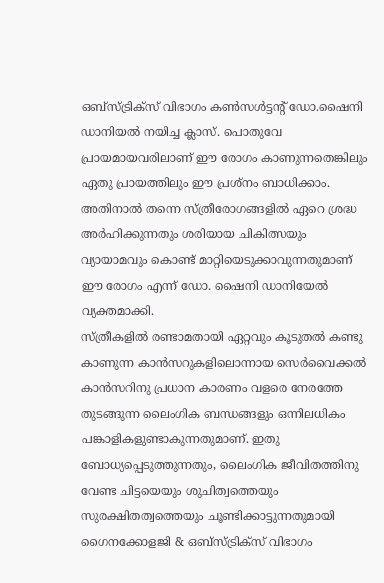ഒബ്സ്ട്രിക്സ് വിഭാഗം കൺസൾട്ടന്റ് ഡോ.ഷൈനി ഡാനിയൽ നയിച്ച ക്ലാസ്. പൊതുവേ പ്രായമായവരിലാണ് ഈ രോഗം കാണുന്നതെങ്കിലും ഏതു പ്രായത്തിലും ഈ പ്രശ്നം ബാധിക്കാം. അതിനാൽ തന്നെ സ്ത്രീരോഗങ്ങളിൽ ഏറെ ശ്രദ്ധ അർഹിക്കുന്നതും ശരിയായ ചികിത്സയും വ്യായാമവും കൊണ്ട് മാറ്റിയെടുക്കാവുന്നതുമാണ് ഈ രോഗം എന്ന് ഡോ. ഷൈനി ഡാനിയേൽ വ്യക്തമാക്കി.
സ്ത്രീകളിൽ രണ്ടാമതായി ഏറ്റവും കൂടുതൽ കണ്ടു കാണുന്ന കാൻസറുകളിലൊന്നായ സെർവൈക്കൽ കാൻസറിനു പ്രധാന കാരണം വളരെ നേരത്തേ തുടങ്ങുന്ന ലൈംഗിക ബന്ധങ്ങളും ഒന്നിലധികം പങ്കാളികളുണ്ടാകുന്നതുമാണ്. ഇതു ബോധ്യപ്പെടുത്തുന്നതും, ലൈംഗിക ജീവിതത്തിനു വേണ്ട ചിട്ടയെയും ശുചിത്വത്തെയും സുരക്ഷിതത്വത്തെയും ചൂണ്ടിക്കാട്ടുന്നതുമായി ഗൈനക്കോളജി & ഒബ്സ്ട്രിക്സ് വിഭാഗം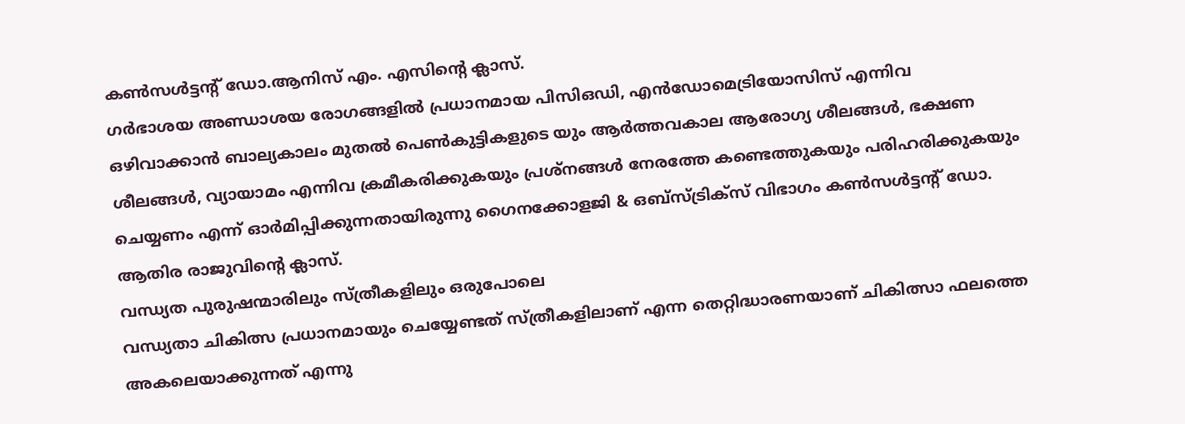കൺസൾട്ടന്റ് ഡോ.ആനിസ് എം. എസിന്റെ ക്ലാസ്.
ഗർഭാശയ അണ്ഡാശയ രോഗങ്ങളിൽ പ്രധാനമായ പിസിഒഡി, എൻഡോമെട്രിയോസിസ് എന്നിവ ഒഴിവാക്കാൻ ബാല്യകാലം മുതൽ പെൺകുട്ടികളുടെ യും ആർത്തവകാല ആരോഗ്യ ശീലങ്ങൾ, ഭക്ഷണ ശീലങ്ങൾ, വ്യായാമം എന്നിവ ക്രമീകരിക്കുകയും പ്രശ്നങ്ങൾ നേരത്തേ കണ്ടെത്തുകയും പരിഹരിക്കുകയും ചെയ്യണം എന്ന് ഓർമിപ്പിക്കുന്നതായിരുന്നു ഗൈനക്കോളജി & ഒബ്സ്ട്രിക്സ് വിഭാഗം കൺസൾട്ടന്റ് ഡോ. ആതിര രാജുവിന്റെ ക്ലാസ്.
വന്ധ്യത പുരുഷന്മാരിലും സ്ത്രീകളിലും ഒരുപോലെ
വന്ധ്യതാ ചികിത്സ പ്രധാനമായും ചെയ്യേണ്ടത് സ്ത്രീകളിലാണ് എന്ന തെറ്റിദ്ധാരണയാണ് ചികിത്സാ ഫലത്തെ അകലെയാക്കുന്നത് എന്നു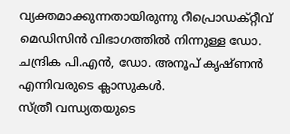വ്യക്തമാക്കുന്നതായിരുന്നു റീപ്രൊഡക്റ്റീവ് മെഡിസിൻ വിഭാഗത്തിൽ നിന്നുള്ള ഡോ. ചന്ദ്രിക പി.എൻ, ഡോ. അനൂപ് കൃഷ്ണൻ എന്നിവരുടെ ക്ലാസുകൾ.
സ്ത്രീ വന്ധ്യതയുടെ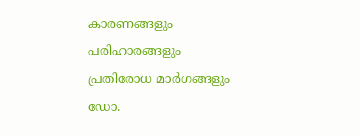കാരണങ്ങളും പരിഹാരങ്ങളും പ്രതിരോധ മാർഗങ്ങളും ഡോ.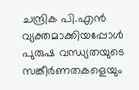ചന്ദ്രിക പി.എൻ വ്യക്തമാക്കിയപ്പോൾ പുരുഷ വന്ധ്യതയുടെ സങ്കീർണതകളെയും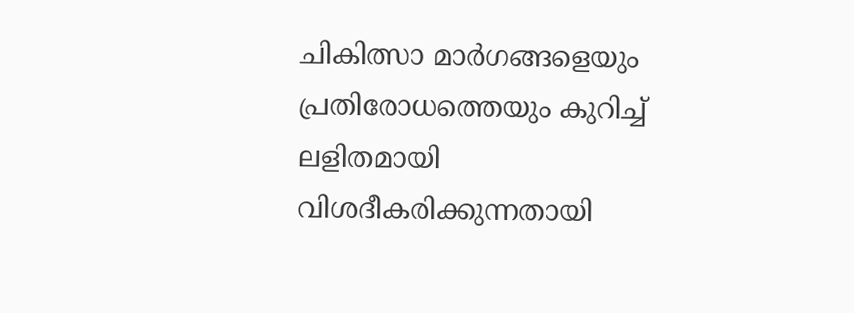ചികിത്സാ മാർഗങ്ങളെയും പ്രതിരോധത്തെയും കുറിച്ച് ലളിതമായി വിശദീകരിക്കുന്നതായി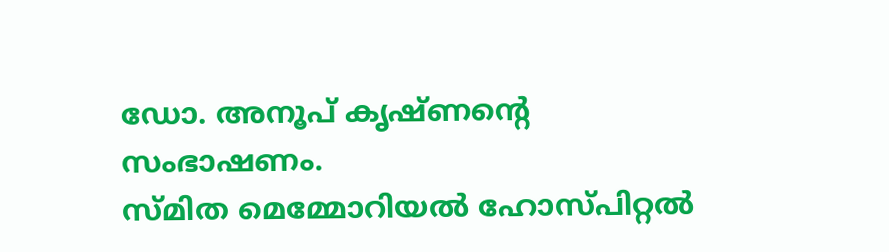ഡോ. അനൂപ് കൃഷ്ണന്റെ സംഭാഷണം.
സ്മിത മെമ്മോറിയൽ ഹോസ്പിറ്റൽ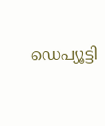ഡെപ്യൂട്ടി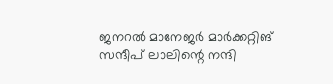ജനറൽ മാനേജർ മാർക്കറ്റിങ് സന്ദീപ് ലാലിന്റെ നന്ദി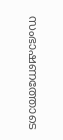സംഭാഷണത്തോടെ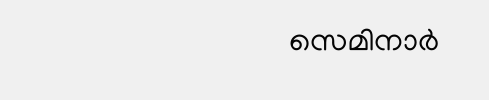സെമിനാർ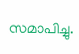സമാപിച്ചു.